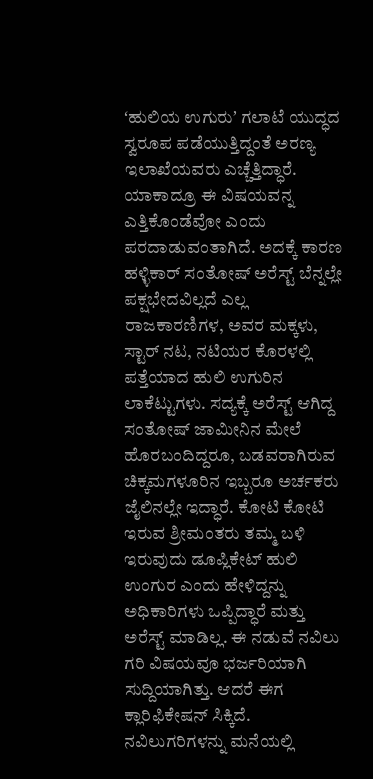ʻಹುಲಿಯ ಉಗುರುʼ ಗಲಾಟೆ ಯುದ್ಧದ ಸ್ವರೂಪ ಪಡೆಯುತ್ತಿದ್ದಂತೆ ಅರಣ್ಯ ಇಲಾಖೆಯವರು ಎಚ್ಚೆತ್ತಿದ್ಧಾರೆ. ಯಾಕಾದ್ರೂ ಈ ವಿಷಯವನ್ನ ಎತ್ತಿಕೊಂಡೆವೋ ಎಂದು ಪರದಾಡುವಂತಾಗಿದೆ. ಅದಕ್ಕೆ ಕಾರಣ ಹಳ್ಳಿಕಾರ್ ಸಂತೋಷ್ ಅರೆಸ್ಟ್ ಬೆನ್ನಲ್ಲೇ ಪಕ್ಷಭೇದವಿಲ್ಲದೆ ಎಲ್ಲ ರಾಜಕಾರಣಿಗಳ, ಅವರ ಮಕ್ಕಳು, ಸ್ಟಾರ್ ನಟ, ನಟಿಯರ ಕೊರಳಲ್ಲಿ ಪತ್ತೆಯಾದ ಹುಲಿ ಉಗುರಿನ ಲಾಕೆಟ್ಟುಗಳು. ಸದ್ಯಕ್ಕೆ ಅರೆಸ್ಟ್ ಆಗಿದ್ದ ಸಂತೋಷ್ ಜಾಮೀನಿನ ಮೇಲೆ ಹೊರಬಂದಿದ್ದರೂ, ಬಡವರಾಗಿರುವ ಚಿಕ್ಕಮಗಳೂರಿನ ಇಬ್ಬರೂ ಅರ್ಚಕರು ಜೈಲಿನಲ್ಲೇ ಇದ್ಧಾರೆ. ಕೋಟಿ ಕೋಟಿ ಇರುವ ಶ್ರೀಮಂತರು ತಮ್ಮ ಬಳಿ ಇರುವುದು ಡೂಪ್ಲಿಕೇಟ್ ಹುಲಿ ಉಂಗುರ ಎಂದು ಹೇಳಿದ್ದನ್ನು ಅಧಿಕಾರಿಗಳು ಒಪ್ಪಿದ್ಧಾರೆ ಮತ್ತು ಅರೆಸ್ಟ್ ಮಾಡಿಲ್ಲ. ಈ ನಡುವೆ ನವಿಲು ಗರಿ ವಿಷಯವೂ ಭರ್ಜರಿಯಾಗಿ ಸುದ್ದಿಯಾಗಿತ್ತು. ಆದರೆ ಈಗ ಕ್ಲಾರಿಫಿಕೇಷನ್ ಸಿಕ್ಕಿದೆ.
ನವಿಲುಗರಿಗಳನ್ನು ಮನೆಯಲ್ಲಿ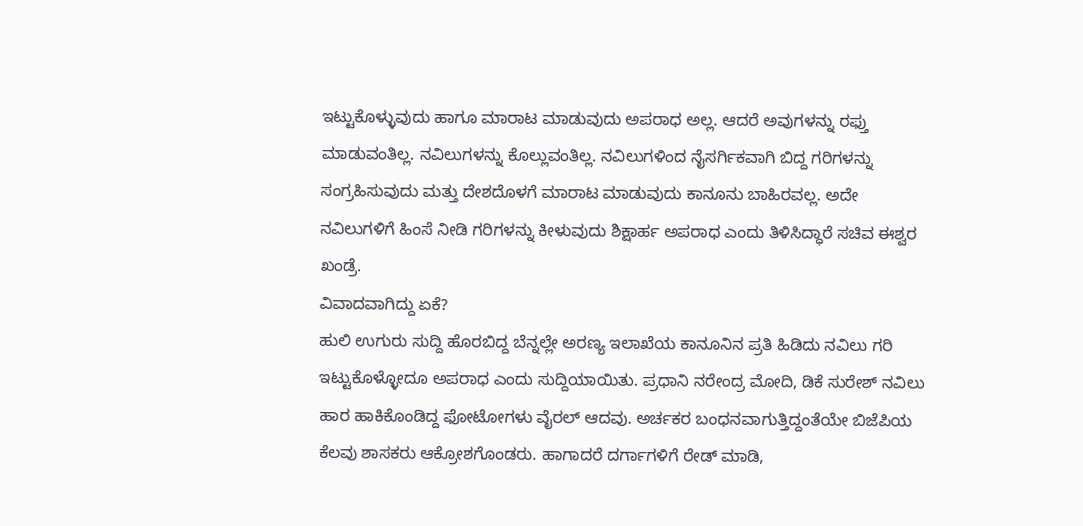ಇಟ್ಟುಕೊಳ್ಳುವುದು ಹಾಗೂ ಮಾರಾಟ ಮಾಡುವುದು ಅಪರಾಧ ಅಲ್ಲ. ಆದರೆ ಅವುಗಳನ್ನು ರಫ್ತು ಮಾಡುವಂತಿಲ್ಲ. ನವಿಲುಗಳನ್ನು ಕೊಲ್ಲುವಂತಿಲ್ಲ. ನವಿಲುಗಳಿಂದ ನೈಸರ್ಗಿಕವಾಗಿ ಬಿದ್ದ ಗರಿಗಳನ್ನು ಸಂಗ್ರಹಿಸುವುದು ಮತ್ತು ದೇಶದೊಳಗೆ ಮಾರಾಟ ಮಾಡುವುದು ಕಾನೂನು ಬಾಹಿರವಲ್ಲ. ಅದೇ ನವಿಲುಗಳಿಗೆ ಹಿಂಸೆ ನೀಡಿ ಗರಿಗಳನ್ನು ಕೀಳುವುದು ಶಿಕ್ಷಾರ್ಹ ಅಪರಾಧ ಎಂದು ತಿಳಿಸಿದ್ಧಾರೆ ಸಚಿವ ಈಶ್ವರ ಖಂಡ್ರೆ.
ವಿವಾದವಾಗಿದ್ದು ಏಕೆ?
ಹುಲಿ ಉಗುರು ಸುದ್ದಿ ಹೊರಬಿದ್ದ ಬೆನ್ನಲ್ಲೇ ಅರಣ್ಯ ಇಲಾಖೆಯ ಕಾನೂನಿನ ಪ್ರತಿ ಹಿಡಿದು ನವಿಲು ಗರಿ ಇಟ್ಟುಕೊಳ್ಳೋದೂ ಅಪರಾಧ ಎಂದು ಸುದ್ದಿಯಾಯಿತು. ಪ್ರಧಾನಿ ನರೇಂದ್ರ ಮೋದಿ, ಡಿಕೆ ಸುರೇಶ್ ನವಿಲು ಹಾರ ಹಾಕಿಕೊಂಡಿದ್ದ ಫೋಟೋಗಳು ವೈರಲ್ ಆದವು. ಅರ್ಚಕರ ಬಂಧನವಾಗುತ್ತಿದ್ದಂತೆಯೇ ಬಿಜೆಪಿಯ ಕೆಲವು ಶಾಸಕರು ಆಕ್ರೋಶಗೊಂಡರು. ಹಾಗಾದರೆ ದರ್ಗಾಗಳಿಗೆ ರೇಡ್ ಮಾಡಿ,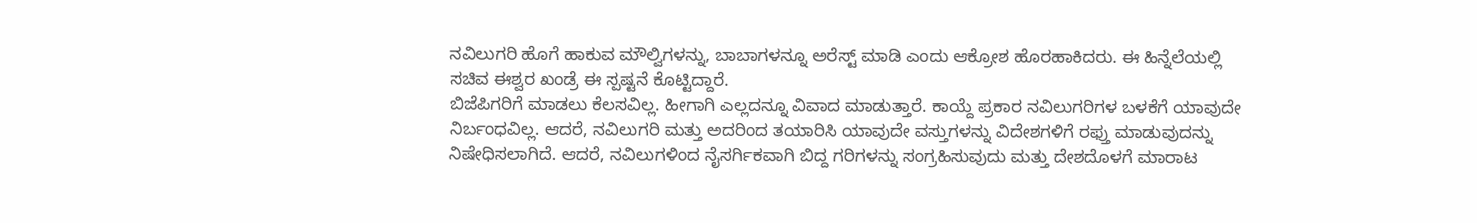ನವಿಲುಗರಿ ಹೊಗೆ ಹಾಕುವ ಮೌಲ್ವಿಗಳನ್ನು, ಬಾಬಾಗಳನ್ನೂ ಅರೆಸ್ಟ್ ಮಾಡಿ ಎಂದು ಆಕ್ರೋಶ ಹೊರಹಾಕಿದರು. ಈ ಹಿನ್ನೆಲೆಯಲ್ಲಿ ಸಚಿವ ಈಶ್ವರ ಖಂಡ್ರೆ ಈ ಸ್ಪಷ್ಟನೆ ಕೊಟ್ಟಿದ್ದಾರೆ.
ಬಿಜೆಪಿಗರಿಗೆ ಮಾಡಲು ಕೆಲಸವಿಲ್ಲ. ಹೀಗಾಗಿ ಎಲ್ಲದನ್ನೂ ವಿವಾದ ಮಾಡುತ್ತಾರೆ. ಕಾಯ್ದೆ ಪ್ರಕಾರ ನವಿಲುಗರಿಗಳ ಬಳಕೆಗೆ ಯಾವುದೇ ನಿರ್ಬಂಧವಿಲ್ಲ. ಆದರೆ, ನವಿಲುಗರಿ ಮತ್ತು ಅದರಿಂದ ತಯಾರಿಸಿ ಯಾವುದೇ ವಸ್ತುಗಳನ್ನು ವಿದೇಶಗಳಿಗೆ ರಫ್ತು ಮಾಡುವುದನ್ನು ನಿಷೇಧಿಸಲಾಗಿದೆ. ಆದರೆ, ನವಿಲುಗಳಿಂದ ನೈಸರ್ಗಿಕವಾಗಿ ಬಿದ್ದ ಗರಿಗಳನ್ನು ಸಂಗ್ರಹಿಸುವುದು ಮತ್ತು ದೇಶದೊಳಗೆ ಮಾರಾಟ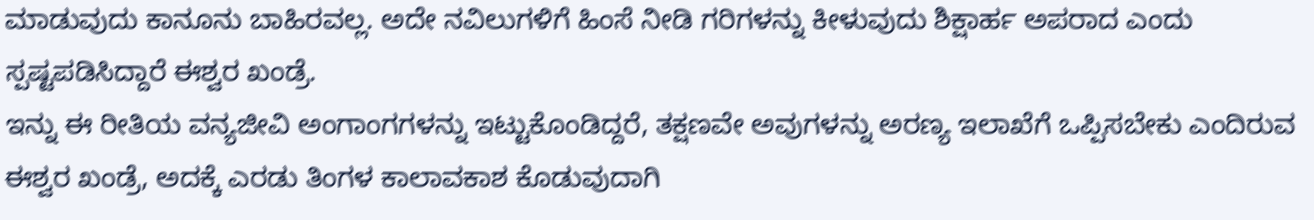ಮಾಡುವುದು ಕಾನೂನು ಬಾಹಿರವಲ್ಲ. ಅದೇ ನವಿಲುಗಳಿಗೆ ಹಿಂಸೆ ನೀಡಿ ಗರಿಗಳನ್ನು ಕೀಳುವುದು ಶಿಕ್ಷಾರ್ಹ ಅಪರಾದ ಎಂದು ಸ್ಪಷ್ಟಪಡಿಸಿದ್ದಾರೆ ಈಶ್ವರ ಖಂಡ್ರೆ.
ಇನ್ನು ಈ ರೀತಿಯ ವನ್ಯಜೀವಿ ಅಂಗಾಂಗಗಳನ್ನು ಇಟ್ಟುಕೊಂಡಿದ್ದರೆ, ತಕ್ಷಣವೇ ಅವುಗಳನ್ನು ಅರಣ್ಯ ಇಲಾಖೆಗೆ ಒಪ್ಪಿಸಬೇಕು ಎಂದಿರುವ ಈಶ್ವರ ಖಂಡ್ರೆ, ಅದಕ್ಕೆ ಎರಡು ತಿಂಗಳ ಕಾಲಾವಕಾಶ ಕೊಡುವುದಾಗಿ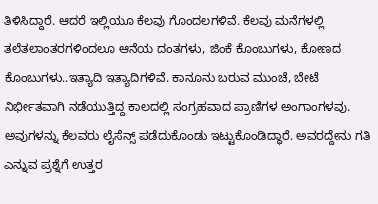ತಿಳಿಸಿದ್ದಾರೆ. ಆದರೆ ಇಲ್ಲಿಯೂ ಕೆಲವು ಗೊಂದಲಗಳಿವೆ. ಕೆಲವು ಮನೆಗಳಲ್ಲಿ ತಲೆತಲಾಂತರಗಳಿಂದಲೂ ಆನೆಯ ದಂತಗಳು, ಜಿಂಕೆ ಕೊಂಬುಗಳು, ಕೋಣದ ಕೊಂಬುಗಳು..ಇತ್ಯಾದಿ ಇತ್ಯಾದಿಗಳಿವೆ. ಕಾನೂನು ಬರುವ ಮುಂಚೆ, ಬೇಟೆ ನಿರ್ಭೀತವಾಗಿ ನಡೆಯುತ್ತಿದ್ದ ಕಾಲದಲ್ಲಿ ಸಂಗ್ರಹವಾದ ಪ್ರಾಣಿಗಳ ಅಂಗಾಂಗಳವು. ಅವುಗಳನ್ನು ಕೆಲವರು ಲೈಸೆನ್ಸ್ ಪಡೆದುಕೊಂಡು ಇಟ್ಟುಕೊಂಡಿದ್ಧಾರೆ. ಅವರದ್ದೇನು ಗತಿ ಎನ್ನುವ ಪ್ರಶ್ನೆಗೆ ಉತ್ತರ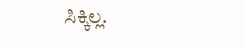ಸಿಕ್ಕಿಲ್ಲ.